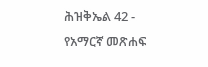ሕዝቅኤል 42 - የአማርኛ መጽሐፍ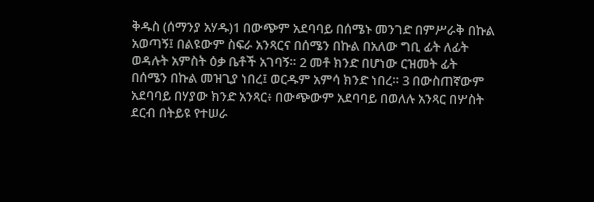ቅዱስ (ሰማንያ አሃዱ)1 በውጭም አደባባይ በሰሜኑ መንገድ በምሥራቅ በኩል አወጣኝ፤ በልዩውም ስፍራ አንጻርና በሰሜን በኩል በአለው ግቢ ፊት ለፊት ወዳሉት አምስት ዕቃ ቤቶች አገባኝ። 2 መቶ ክንድ በሆነው ርዝመት ፊት በሰሜን በኩል መዝጊያ ነበረ፤ ወርዱም አምሳ ክንድ ነበረ። 3 በውስጠኛውም አደባባይ በሃያው ክንድ አንጻር፥ በውጭውም አደባባይ በወለሉ አንጻር በሦስት ደርብ በትይዩ የተሠራ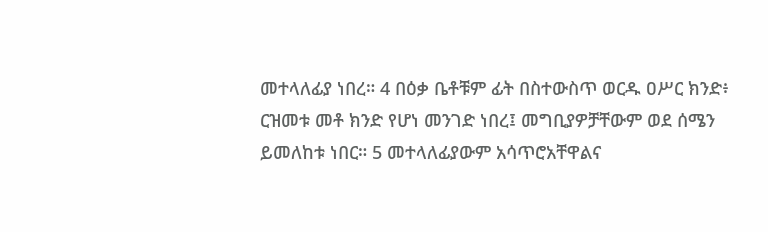መተላለፊያ ነበረ። 4 በዕቃ ቤቶቹም ፊት በስተውስጥ ወርዱ ዐሥር ክንድ፥ ርዝመቱ መቶ ክንድ የሆነ መንገድ ነበረ፤ መግቢያዎቻቸውም ወደ ሰሜን ይመለከቱ ነበር። 5 መተላለፊያውም አሳጥሮአቸዋልና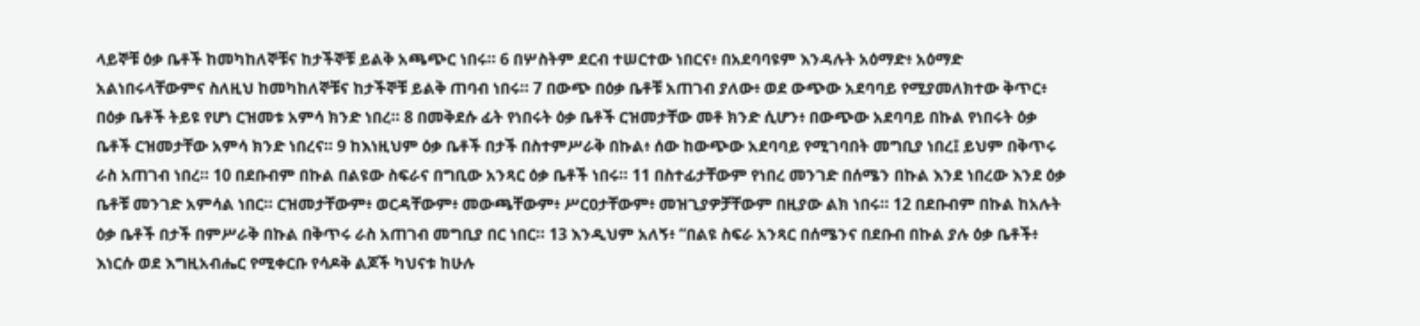ላይኞቹ ዕቃ ቤቶች ከመካከለኞቹና ከታችኞቹ ይልቅ አጫጭር ነበሩ። 6 በሦስትም ደርብ ተሠርተው ነበርና፥ በአደባባዩም እንዳሉት አዕማድ፥ አዕማድ አልነበሩላቸውምና ስለዚህ ከመካከለኞቹና ከታችኞቹ ይልቅ ጠባብ ነበሩ። 7 በውጭ በዕቃ ቤቶቹ አጠገብ ያለው፥ ወደ ውጭው አደባባይ የሚያመለክተው ቅጥር፥ በዕቃ ቤቶች ትይዩ የሆነ ርዝመቱ አምሳ ክንድ ነበረ። 8 በመቅደሱ ፊት የነበሩት ዕቃ ቤቶች ርዝመታቸው መቶ ክንድ ሲሆን፥ በውጭው አደባባይ በኩል የነበሩት ዕቃ ቤቶች ርዝመታቸው አምሳ ክንድ ነበረና። 9 ከእነዚህም ዕቃ ቤቶች በታች በስተምሥራቅ በኩል፥ ሰው ከውጭው አደባባይ የሚገባበት መግቢያ ነበረ፤ ይህም በቅጥሩ ራስ አጠገብ ነበረ። 10 በደቡብም በኩል በልዩው ስፍራና በግቢው አንጻር ዕቃ ቤቶች ነበሩ። 11 በስተፊታቸውም የነበረ መንገድ በሰሜን በኩል እንደ ነበረው እንደ ዕቃ ቤቶቹ መንገድ አምሳል ነበር። ርዝመታቸውም፥ ወርዳቸውም፥ መውጫቸውም፥ ሥርዐታቸውም፥ መዝጊያዎቻቸውም በዚያው ልክ ነበሩ። 12 በደቡብም በኩል ከአሉት ዕቃ ቤቶች በታች በምሥራቅ በኩል በቅጥሩ ራስ አጠገብ መግቢያ በር ነበር። 13 እንዲህም አለኝ፥ “በልዩ ስፍራ አንጻር በሰሜንና በደቡብ በኩል ያሉ ዕቃ ቤቶች፥ እነርሱ ወደ እግዚአብሔር የሚቀርቡ የሳዶቅ ልጆች ካህናቱ ከሁሉ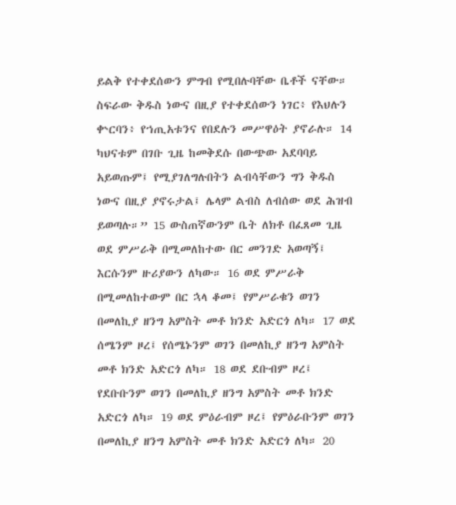ይልቅ የተቀደሰውን ምግብ የሚበሉባቸው ቤቶች ናቸው። ስፍራው ቅዱስ ነውና በዚያ የተቀደሰውን ነገር፥ የእህሉን ቍርባን፥ የኀጢአቱንና የበደሉን መሥዋዕት ያኖራሉ። 14 ካህናቱም በገቡ ጊዜ ከመቅደሱ በውጭው አደባባይ አይወጡም፤ የሚያገለግሉበትን ልብሳቸውን ግን ቅዱስ ነውና በዚያ ያኖሩታል፤ ሌላም ልብስ ለብሰው ወደ ሕዝብ ይወጣሉ።” 15 ውስጠኛውንም ቤት ለክቶ በፈጸመ ጊዜ ወደ ምሥራቅ በሚመለከተው በር መንገድ አወጣኝ፤ እርሱንም ዙሪያውን ለካው። 16 ወደ ምሥራቅ በሚመለከተውም በር ኋላ ቆመ፤ የምሥራቁን ወገን በመለኪያ ዘንግ አምስት መቶ ክንድ አድርጎ ለካ። 17 ወደ ሰሜንም ዞረ፤ የሰሜኑንም ወገን በመለኪያ ዘንግ አምስት መቶ ክንድ አድርጎ ለካ። 18 ወደ ደቡብም ዞረ፤ የደቡቡንም ወገን በመለኪያ ዘንግ አምስት መቶ ክንድ አድርጎ ለካ። 19 ወደ ምዕራብም ዞረ፤ የምዕራቡንም ወገን በመለኪያ ዘንግ አምስት መቶ ክንድ አድርጎ ለካ። 20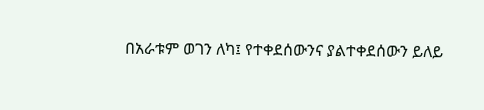በአራቱም ወገን ለካ፤ የተቀደሰውንና ያልተቀደሰውን ይለይ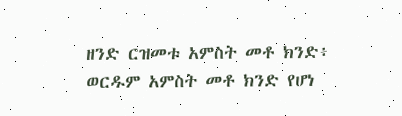ዘንድ ርዝመቱ አምስት መቶ ክንድ፥ ወርዱም አምስት መቶ ክንድ የሆነ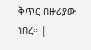ቅጥር በዙሪያው ነበረ። |